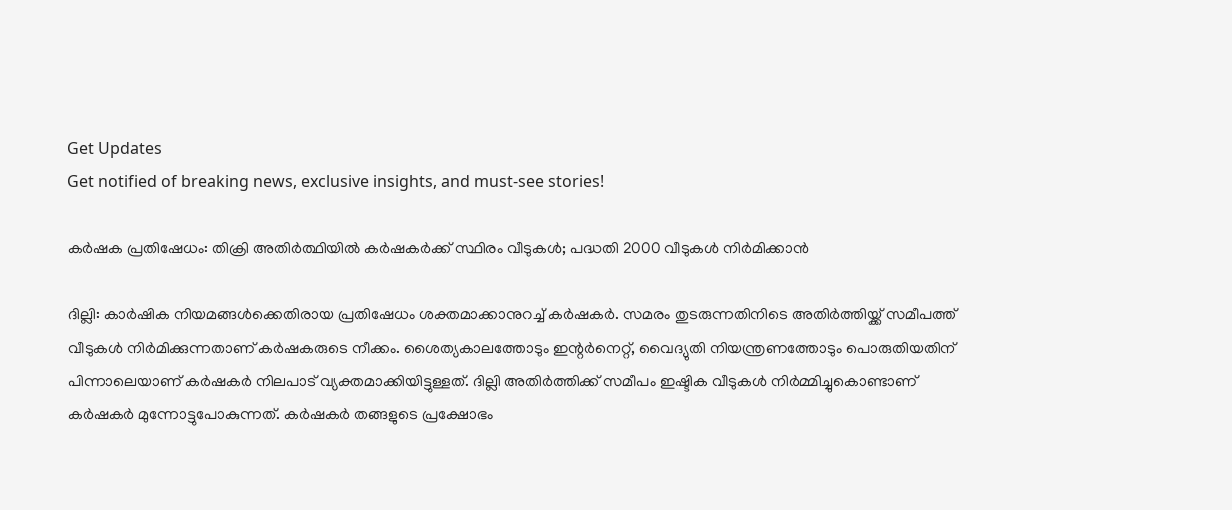Get Updates
Get notified of breaking news, exclusive insights, and must-see stories!

കർഷക പ്രതിഷേധം: തിക്രി അതിർത്ഥിയിൽ കർഷകർക്ക് സ്ഥിരം വീടുകള്‍; പദ്ധതി 2000 വീടുകള്‍ നിർമിക്കാൻ

ദില്ലി: കാർഷിക നിയമങ്ങൾക്കെതിരായ പ്രതിഷേധം ശക്തമാക്കാനുറച്ച് കർഷകർ. സമരം തുടരുന്നതിനിടെ അതിർത്തിയ്ക്ക് സമീപത്ത് വീടുകൾ നിർമിക്കുന്നതാണ് കർഷകരുടെ നീക്കം. ശൈത്യകാലത്തോടും ഇന്റർനെറ്റ്, വൈദ്യുതി നിയന്ത്രണത്തോടും പൊരുതിയതിന് പിന്നാലെയാണ് കർഷകർ നിലപാട് വ്യക്തമാക്കിയിട്ടുള്ളത്. ദില്ലി അതിർത്തിക്ക് സമീപം ഇഷ്ടിക വീടുകൾ നിർമ്മിച്ചുകൊണ്ടാണ് കർഷകർ മുന്നോട്ടുപോകുന്നത്. കർഷകർ തങ്ങളുടെ പ്രക്ഷോഭം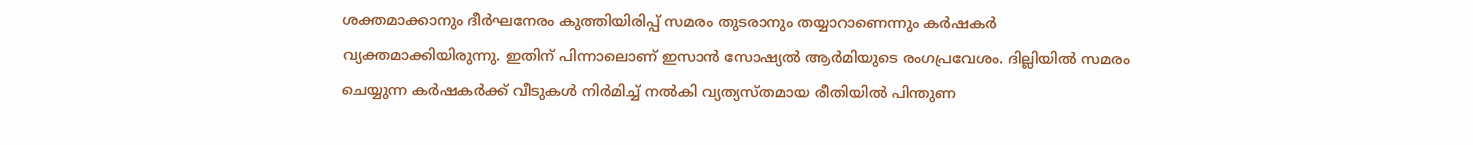ശക്തമാക്കാനും ദീർഘനേരം കുത്തിയിരിപ്പ് സമരം തുടരാനും തയ്യാറാണെന്നും കർഷകർ വ്യക്തമാക്കിയിരുന്നു. ഇതിന് പിന്നാലൊണ് ഇസാൻ സോഷ്യൽ ആർമിയുടെ രംഗപ്രവേശം. ദില്ലിയിൽ സമരം ചെയ്യുന്ന കർഷകർക്ക് വീടുകൾ നിർമിച്ച് നൽകി വ്യത്യസ്തമായ രീതിയിൽ പിന്തുണ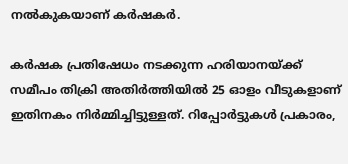നൽകുകയാണ് കർഷകർ.

കർഷക പ്രതിഷേധം നടക്കുന്ന ഹരിയാനയ്ക്ക് സമീപം തിക്രി അതിർത്തിയിൽ 25 ഓളം വീടുകളാണ് ഇതിനകം നിർമ്മിച്ചിട്ടുള്ളത്. റിപ്പോർട്ടുകൾ പ്രകാരം,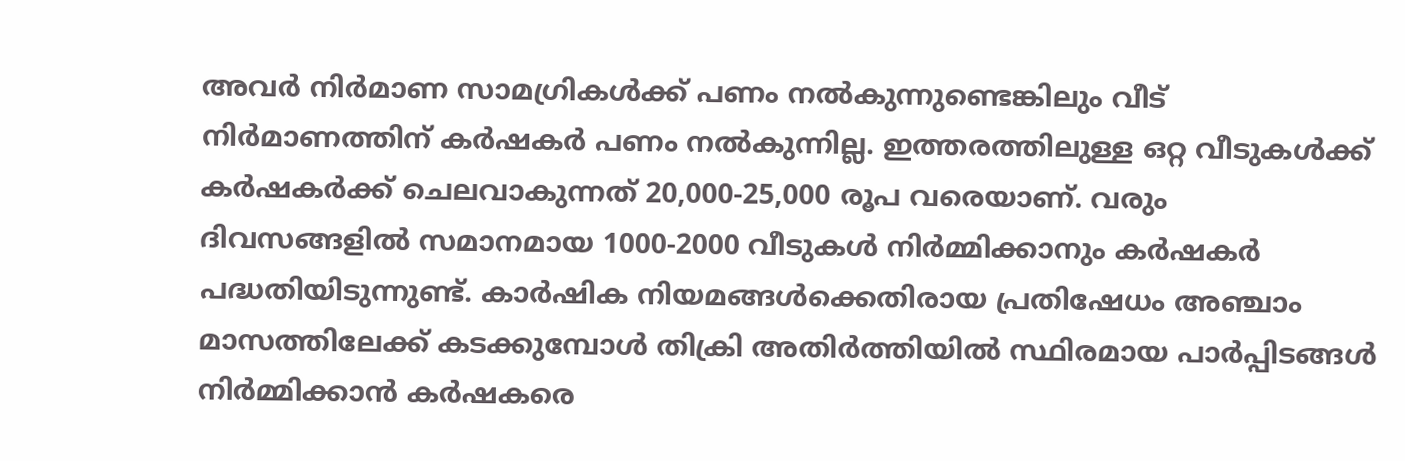അവർ നിർമാണ സാമഗ്രികൾക്ക് പണം നൽകുന്നുണ്ടെങ്കിലും വീട് നിർമാണത്തിന് കർഷകർ പണം നൽകുന്നില്ല. ഇത്തരത്തിലുള്ള ഒറ്റ വീടുകൾക്ക് കർഷകർക്ക് ചെലവാകുന്നത് 20,000-25,000 രൂപ വരെയാണ്. വരും ദിവസങ്ങളിൽ സമാനമായ 1000-2000 വീടുകൾ നിർമ്മിക്കാനും കർഷകർ പദ്ധതിയിടുന്നുണ്ട്. കാർഷിക നിയമങ്ങൾക്കെതിരായ പ്രതിഷേധം അഞ്ചാം മാസത്തിലേക്ക് കടക്കുമ്പോൾ തിക്രി അതിർത്തിയിൽ സ്ഥിരമായ പാർപ്പിടങ്ങൾ നിർമ്മിക്കാൻ കർഷകരെ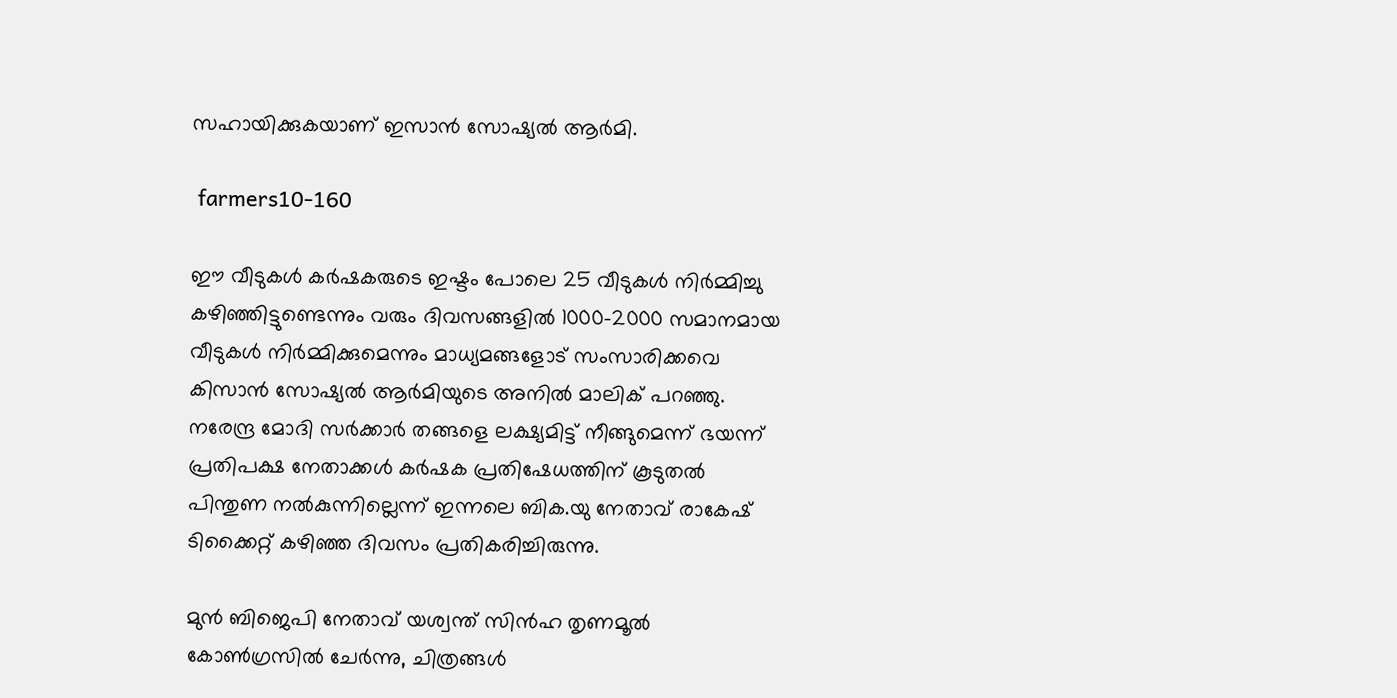സഹായിക്കുകയാണ് ഇസാൻ സോഷ്യൽ ആർമി.

 farmers10-160

ഈ വീടുകൾ കർഷകരുടെ ഇഷ്ടം പോലെ 25 വീടുകൾ നിർമ്മിച്ചു കഴിഞ്ഞിട്ടുണ്ടെന്നും വരും ദിവസങ്ങളിൽ 1000-2000 സമാനമായ വീടുകൾ നിർമ്മിക്കുമെന്നും മാധ്യമങ്ങളോട് സംസാരിക്കവെ കിസാൻ സോഷ്യൽ ആർമിയുടെ അനിൽ മാലിക് പറഞ്ഞു. നരേന്ദ്ര മോദി സർക്കാർ തങ്ങളെ ലക്ഷ്യമിട്ട് നീങ്ങുമെന്ന് ഭയന്ന് പ്രതിപക്ഷ നേതാക്കൾ കർഷക പ്രതിഷേധത്തിന് കൂടുതൽ പിന്തുണ നൽകുന്നില്ലെന്ന് ഇന്നലെ ബിക.യു നേതാവ് രാകേഷ് ടിക്കൈറ്റ് കഴിഞ്ഞ ദിവസം പ്രതികരിച്ചിരുന്നു.

മുന്‍ ബിജെപി നേതാവ് യശ്വന്ത് സിന്‍ഹ തൃണമൂല്‍ കോണ്‍ഗ്രസില്‍ ചേര്‍ന്നു, ചിത്രങ്ങള്‍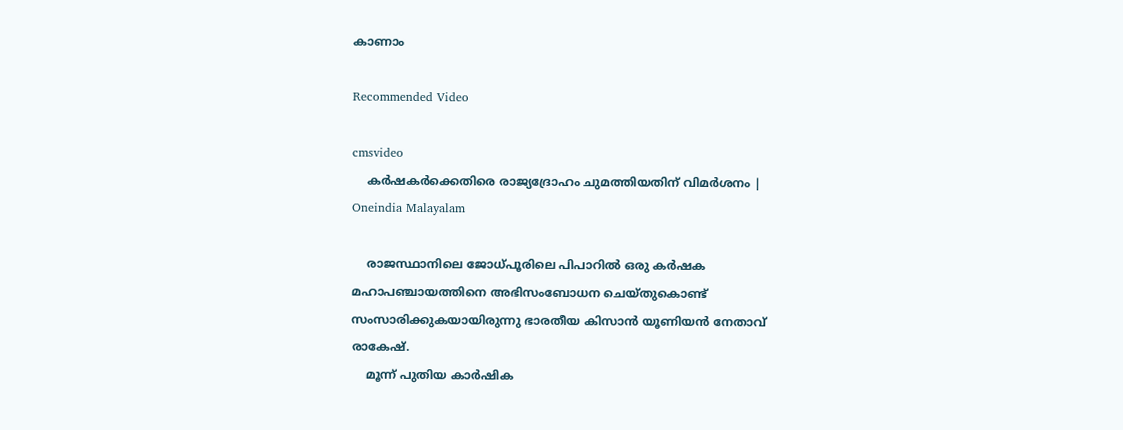കാണാം

Recommended Video

cmsvideo
    കര്‍ഷകര്‍ക്കെതിരെ രാജ്യദ്രോഹം ചുമത്തിയതിന് വിമര്‍ശനം | Oneindia Malayalam

    രാജസ്ഥാനിലെ ജോധ്പൂരിലെ പിപാറിൽ ഒരു കർഷക മഹാപഞ്ചായത്തിനെ അഭിസംബോധന ചെയ്തുകൊണ്ട് സംസാരിക്കുകയായിരുന്നു ഭാരതീയ കിസാൻ യൂണിയൻ നേതാവ് രാകേഷ്.
    മൂന്ന് പുതിയ കാർഷിക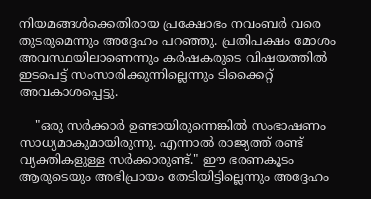നിയമങ്ങൾക്കെതിരായ പ്രക്ഷോഭം നവംബർ വരെ തുടരുമെന്നും അദ്ദേഹം പറഞ്ഞു. പ്രതിപക്ഷം മോശം അവസ്ഥയിലാണെന്നും കർഷകരുടെ വിഷയത്തിൽ ഇടപെട്ട് സംസാരിക്കുന്നില്ലെന്നും ടിക്കൈറ്റ് അവകാശപ്പെട്ടു.

    "ഒരു സർക്കാർ ഉണ്ടായിരുന്നെങ്കിൽ സംഭാഷണം സാധ്യമാകുമായിരുന്നു. എന്നാൽ രാജ്യത്ത് രണ്ട് വ്യക്തികളുള്ള സർക്കാരുണ്ട്." ഈ ഭരണകൂടം ആരുടെയും അഭിപ്രായം തേടിയിട്ടില്ലെന്നും അദ്ദേഹം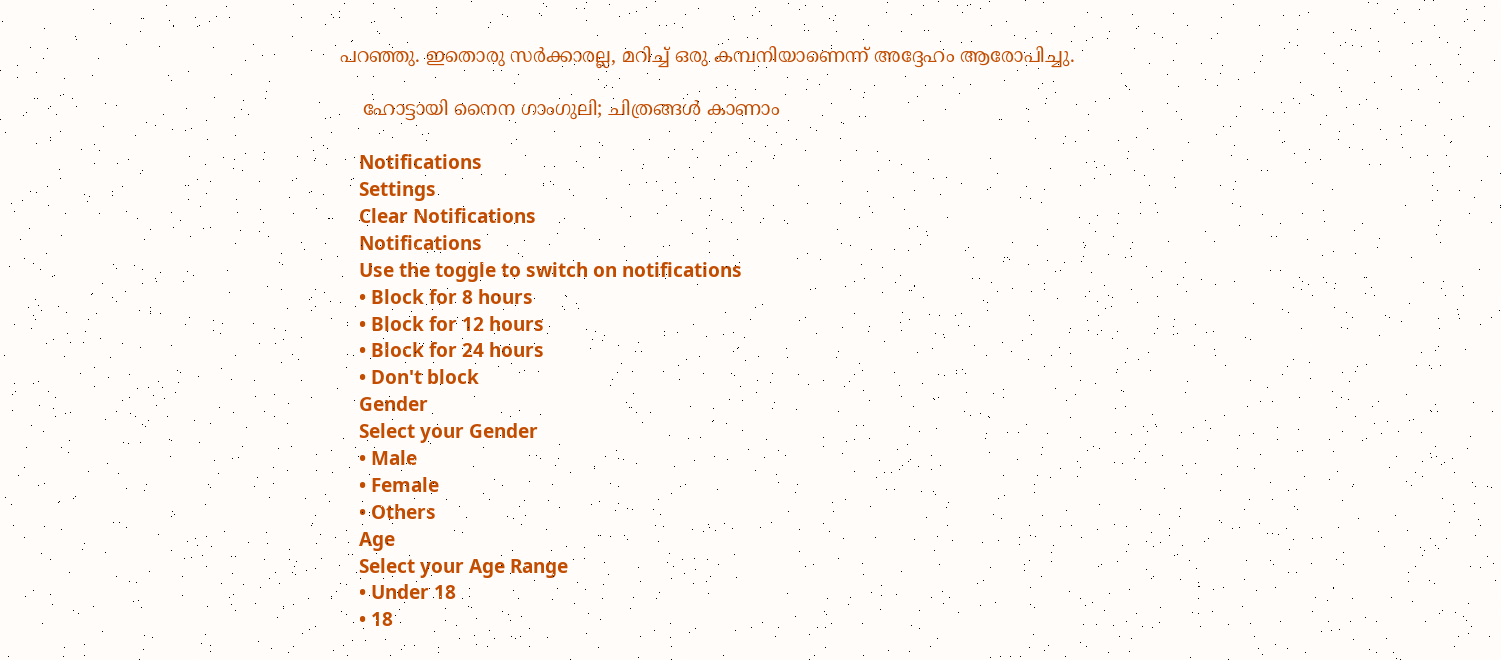പറഞ്ഞു. ഇതൊരു സർക്കാരല്ല, മറിച്ച് ഒരു കമ്പനിയാണെന്ന് അദ്ദേഹം ആരോപിച്ചു.

    ഹോട്ടായി നൈന ഗാംഗുലി; ചിത്രങ്ങൾ കാണാം

    Notifications
    Settings
    Clear Notifications
    Notifications
    Use the toggle to switch on notifications
    • Block for 8 hours
    • Block for 12 hours
    • Block for 24 hours
    • Don't block
    Gender
    Select your Gender
    • Male
    • Female
    • Others
    Age
    Select your Age Range
    • Under 18
    • 18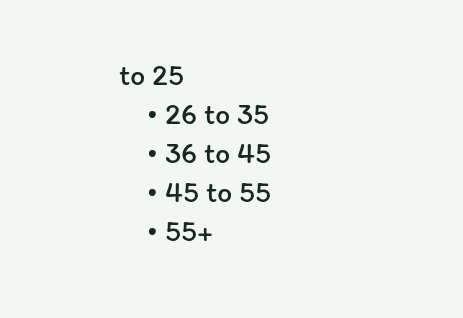to 25
    • 26 to 35
    • 36 to 45
    • 45 to 55
    • 55+